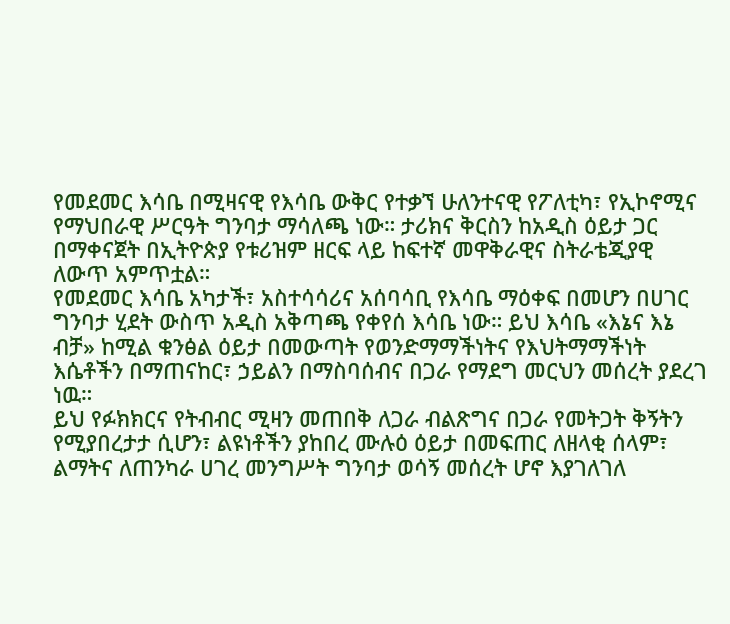የመደመር እሳቤ በሚዛናዊ የእሳቤ ውቅር የተቃኘ ሁለንተናዊ የፖለቲካ፣ የኢኮኖሚና የማህበራዊ ሥርዓት ግንባታ ማሳለጫ ነው። ታሪክና ቅርስን ከአዲስ ዕይታ ጋር በማቀናጀት በኢትዮጵያ የቱሪዝም ዘርፍ ላይ ከፍተኛ መዋቅራዊና ስትራቴጂያዊ ለውጥ አምጥቷል።
የመደመር እሳቤ አካታች፣ አስተሳሳሪና አሰባሳቢ የእሳቤ ማዕቀፍ በመሆን በሀገር ግንባታ ሂደት ውስጥ አዲስ አቅጣጫ የቀየሰ እሳቤ ነው። ይህ እሳቤ «እኔና እኔ ብቻ» ከሚል ቁንፅል ዕይታ በመውጣት የወንድማማችነትና የእህትማማችነት እሴቶችን በማጠናከር፣ ኃይልን በማስባሰብና በጋራ የማደግ መርህን መሰረት ያደረገ ነዉ።
ይህ የፉክክርና የትብብር ሚዛን መጠበቅ ለጋራ ብልጽግና በጋራ የመትጋት ቅኝትን የሚያበረታታ ሲሆን፣ ልዩነቶችን ያከበረ ሙሉዕ ዕይታ በመፍጠር ለዘላቂ ሰላም፣ ልማትና ለጠንካራ ሀገረ መንግሥት ግንባታ ወሳኝ መሰረት ሆኖ እያገለገለ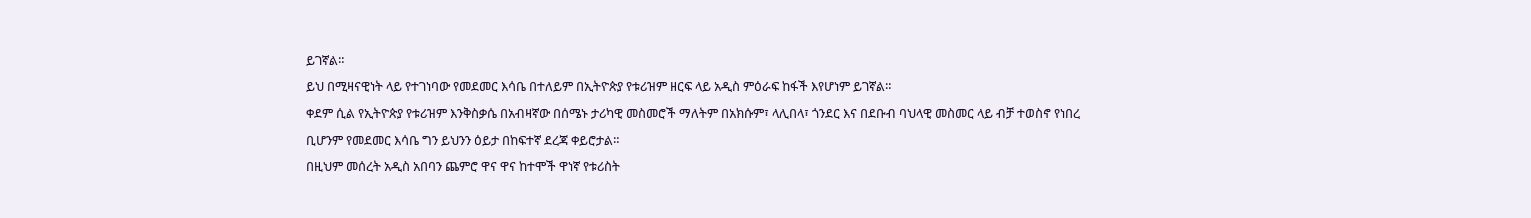ይገኛል።
ይህ በሚዛናዊነት ላይ የተገነባው የመደመር እሳቤ በተለይም በኢትዮጵያ የቱሪዝም ዘርፍ ላይ አዲስ ምዕራፍ ከፋች እየሆነም ይገኛል።
ቀደም ሲል የኢትዮጵያ የቱሪዝም እንቅስቃሴ በአብዛኛው በሰሜኑ ታሪካዊ መስመሮች ማለትም በአክሱም፣ ላሊበላ፣ ጎንደር እና በደቡብ ባህላዊ መስመር ላይ ብቻ ተወስኖ የነበረ ቢሆንም የመደመር እሳቤ ግን ይህንን ዕይታ በከፍተኛ ደረጃ ቀይሮታል።
በዚህም መሰረት አዲስ አበባን ጨምሮ ዋና ዋና ከተሞች ዋነኛ የቱሪስት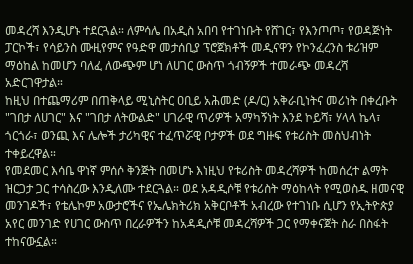መዳረሻ እንዲሆኑ ተደርጓል። ለምሳሌ በአዲስ አበባ የተገነቡት የሸገር፣ የእንጦጦ፣ የወዳጅነት ፓርኮች፣ የሳይንስ ሙዚየምና የዓድዋ መታሰቢያ ፕሮጀክቶች መዲናዋን የኮንፈረንስ ቱሪዝም ማዕከል ከመሆን ባለፈ ለውጭም ሆነ ለሀገር ውስጥ ጎብኝዎች ተመራጭ መዳረሻ አድርገዋታል።
ከዚህ በተጨማሪም በጠቅላይ ሚኒስትር ዐቢይ አሕመድ (ዶ/ር) አቅራቢነትና መሪነት በቀረቡት "ገበታ ለሀገር" እና "ገበታ ለትውልድ" ሀገራዊ ጥሪዎች አማካኝነት እንደ ኮይሻ፣ ሃላላ ኬላ፣ ጎርጎራ፣ ወንጪ እና ሌሎች ታሪካዊና ተፈጥሯዊ ቦታዎች ወደ ግዙፍ የቱሪስት መስህብነት ተቀይረዋል።
የመደመር እሳቤ ዋነኛ ምሰሶ ቅንጅት በመሆኑ እነዚህ የቱሪስት መዳረሻዎች ከመሰረተ ልማት ዝርጋታ ጋር ተሳስረው እንዲለሙ ተደርጓል። ወደ አዳዲሶቹ የቱሪስት ማዕከላት የሚወስዱ ዘመናዊ መንገዶች፣ የቴሌኮም አውታሮችና የኤሌክትሪክ አቅርቦቶች አብረው የተገነቡ ሲሆን የኢትዮጵያ አየር መንገድ የሀገር ውስጥ በረራዎችን ከአዳዲሶቹ መዳረሻዎች ጋር የማቀናጀት ስራ በስፋት ተከናውኗል።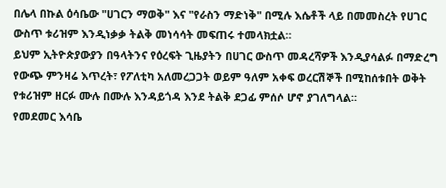በሌላ በኩል ዕሳቤው "ሀገርን ማወቅ" እና "የራስን ማድነቅ" በሚሉ እሴቶች ላይ በመመስረት የሀገር ውስጥ ቱሪዝም እንዲነቃቃ ትልቅ መነሳሳት መፍጠሩ ተመላክቷል።
ይህም ኢትዮጵያውያን በዓላትንና የዕረፍት ጊዜያትን በሀገር ውስጥ መዳረሻዎች እንዲያሳልፉ በማድረግ የውጭ ምንዛሬ እጥረት፣ የፖለቲካ አለመረጋጋት ወይም ዓለም አቀፍ ወረርሽኞች በሚከሰቱበት ወቅት የቱሪዝም ዘርፉ ሙሉ በሙሉ እንዳይጎዳ እንደ ትልቅ ደጋፊ ምሰሶ ሆኖ ያገለግላል።
የመደመር እሳቤ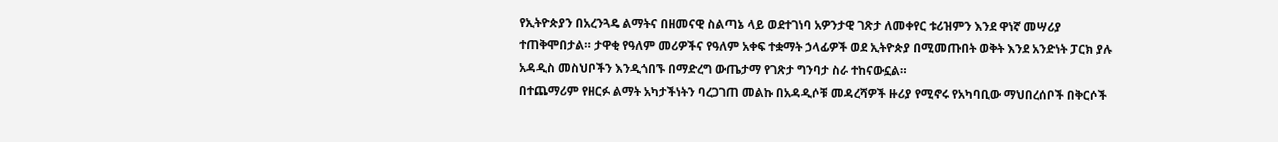የኢትዮጵያን በአረንጓዴ ልማትና በዘመናዊ ስልጣኔ ላይ ወደተገነባ አዎንታዊ ገጽታ ለመቀየር ቱሪዝምን እንደ ዋነኛ መሣሪያ ተጠቅሞበታል። ታዋቂ የዓለም መሪዎችና የዓለም አቀፍ ተቋማት ኃላፊዎች ወደ ኢትዮጵያ በሚመጡበት ወቅት እንደ አንድነት ፓርክ ያሉ አዳዲስ መስህቦችን እንዲጎበኙ በማድረግ ውጤታማ የገጽታ ግንባታ ስራ ተከናውኗል።
በተጨማሪም የዘርፉ ልማት አካታችነትን ባረጋገጠ መልኩ በአዳዲሶቹ መዳረሻዎች ዙሪያ የሚኖሩ የአካባቢው ማህበረሰቦች በቅርሶች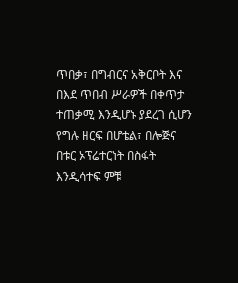ጥበቃ፣ በግብርና አቅርቦት እና በእደ ጥበብ ሥራዎች በቀጥታ ተጠቃሚ እንዲሆኑ ያደረገ ሲሆን የግሉ ዘርፍ በሆቴል፣ በሎጅና በቱር ኦፕሬተርነት በስፋት እንዲሳተፍ ምቹ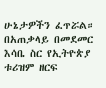ሁኔታዎችን ፈጥሯል።
በአጠቃላይ በመደመር እሳቤ ስር የኢትዮጵያ ቱሪዝም ዘርፍ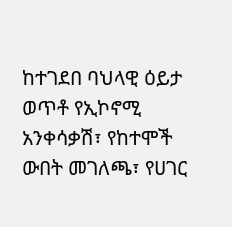ከተገደበ ባህላዊ ዕይታ ወጥቶ የኢኮኖሚ አንቀሳቃሽ፣ የከተሞች ውበት መገለጫ፣ የሀገር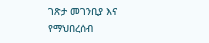ገጽታ መገንቢያ እና የማህበረሰብ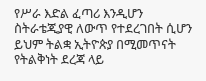የሥራ እድል ፈጣሪ እንዲሆን ስትራቴጂያዊ ለውጥ የተደረገበት ሲሆን ይህም ትልቋ ኢትዮጵያ በሚመጥናት የትልቅነት ደረጃ ላይ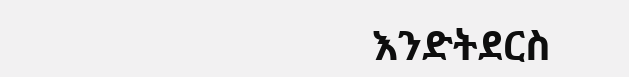እንድትደርስ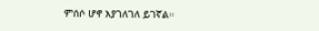ምሰሶ ሆኖ እያገለገለ ይገኛል።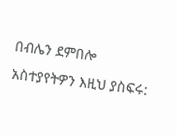በብሌን ደምበሎ
አስተያየትዎን እዚህ ያስፍሩ: